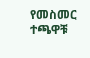የመስመር ተጫዋቹ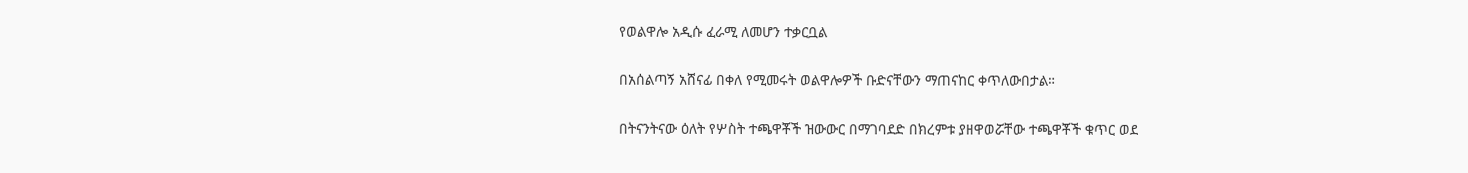የወልዋሎ አዲሱ ፈራሚ ለመሆን ተቃርቧል

በአሰልጣኝ አሸናፊ በቀለ የሚመሩት ወልዋሎዎች ቡድናቸውን ማጠናከር ቀጥለውበታል።

በትናንትናው ዕለት የሦስት ተጫዋቾች ዝውውር በማገባደድ በክረምቱ ያዘዋወሯቸው ተጫዋቾች ቁጥር ወደ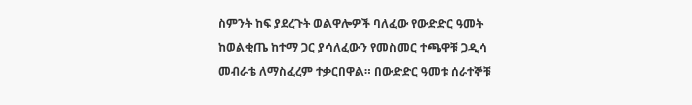ስምንት ከፍ ያደረጉት ወልዋሎዎች ባለፈው የውድድር ዓመት ከወልቂጤ ከተማ ጋር ያሳለፈውን የመስመር ተጫዋቹ ጋዲሳ መብራቴ ለማስፈረም ተቃርበዋል። በውድድር ዓመቱ ሰራተኞቹ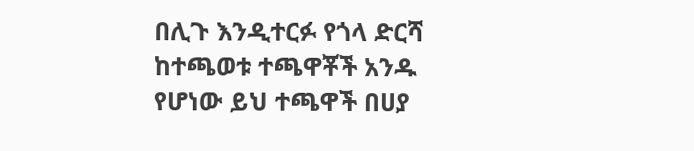በሊጉ እንዲተርፉ የጎላ ድርሻ ከተጫወቱ ተጫዋቾች አንዱ የሆነው ይህ ተጫዋች በሀያ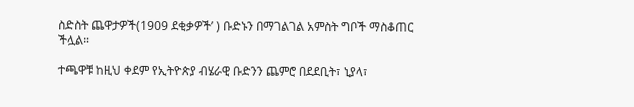ስድስት ጨዋታዎች(1909 ደቂቃዎች’ ) ቡድኑን በማገልገል አምስት ግቦች ማስቆጠር ችሏል።

ተጫዋቹ ከዚህ ቀደም የኢትዮጵያ ብሄራዊ ቡድንን ጨምሮ በደደቢት፣ ኒያላ፣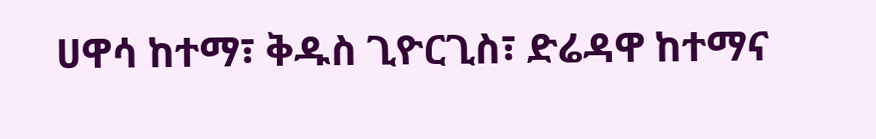ሀዋሳ ከተማ፣ ቅዱስ ጊዮርጊስ፣ ድሬዳዋ ከተማና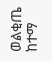ወልቂጤ ከተማ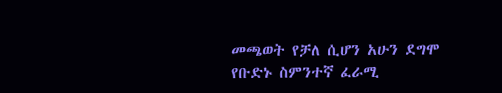መጫወት የቻለ ሲሆን አሁን ደግሞ የቡድኑ ስምንተኛ ፈራሚ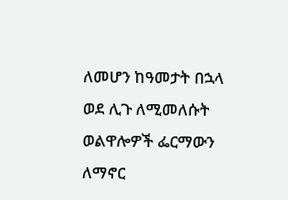ለመሆን ከዓመታት በኋላ ወደ ሊጉ ለሚመለሱት ወልዋሎዎች ፌርማውን ለማኖር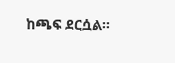ከጫፍ ደርሷል።